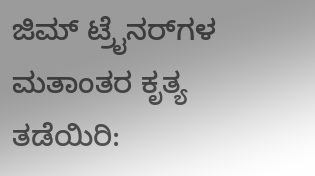ಜಿಮ್‌ ಟ್ರೈನರ್‌ಗಳ ಮತಾಂತರ ಕೃತ್ಯ ತಡೆಯಿರಿ: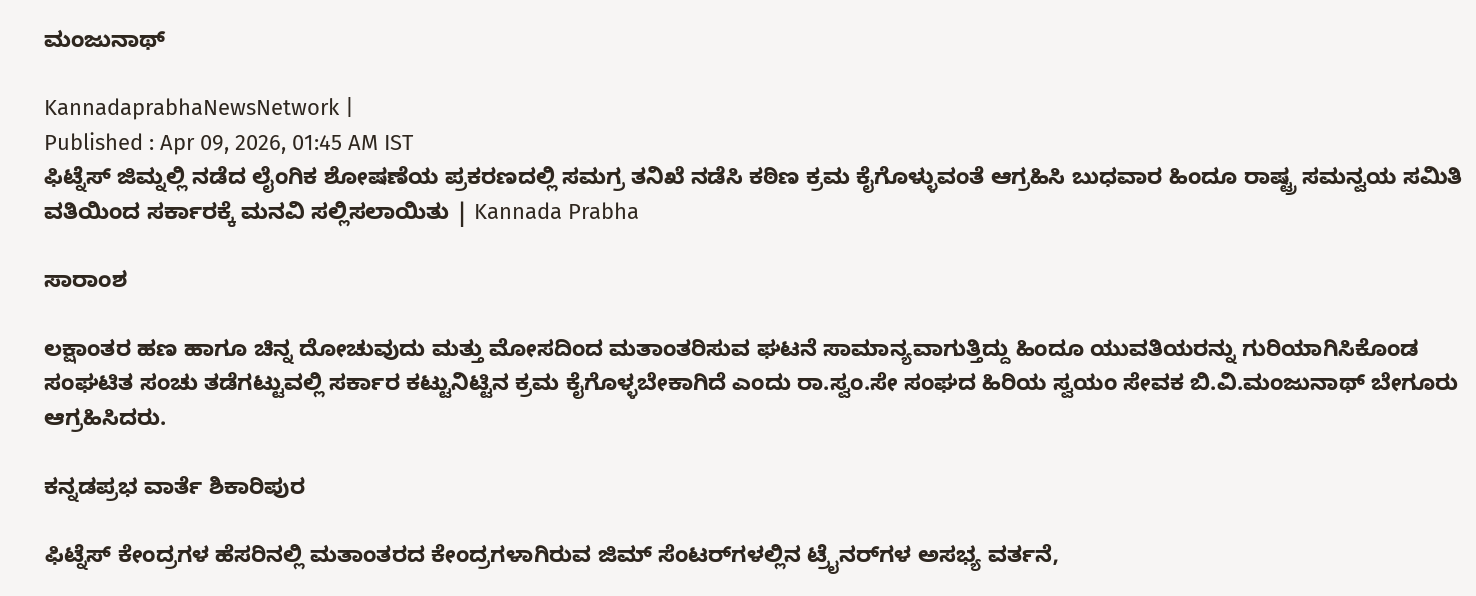ಮಂಜುನಾಥ್

KannadaprabhaNewsNetwork |
Published : Apr 09, 2026, 01:45 AM IST
ಫಿಟ್ನೆಸ್ ಜಿಮ್ನಲ್ಲಿ ನಡೆದ ಲೈಂಗಿಕ ಶೋಷಣೆಯ ಪ್ರಕರಣದಲ್ಲಿ ಸಮಗ್ರ ತನಿಖೆ ನಡೆಸಿ ಕಠಿಣ ಕ್ರಮ ಕೈಗೊಳ್ಳುವಂತೆ ಆಗ್ರಹಿಸಿ ಬುಧವಾರ ಹಿಂದೂ ರಾಷ್ಟ್ರ ಸಮನ್ವಯ ಸಮಿತಿ ವತಿಯಿಂದ ಸರ್ಕಾರಕ್ಕೆ ಮನವಿ ಸಲ್ಲಿಸಲಾಯಿತು | Kannada Prabha

ಸಾರಾಂಶ

ಲಕ್ಷಾಂತರ ಹಣ ಹಾಗೂ ಚಿನ್ನ ದೋಚುವುದು ಮತ್ತು ಮೋಸದಿಂದ ಮತಾಂತರಿಸುವ ಘಟನೆ ಸಾಮಾನ್ಯವಾಗುತ್ತಿದ್ದು ಹಿಂದೂ ಯುವತಿಯರನ್ನು ಗುರಿಯಾಗಿಸಿಕೊಂಡ ಸಂಘಟಿತ ಸಂಚು ತಡೆಗಟ್ಟುವಲ್ಲಿ ಸರ್ಕಾರ ಕಟ್ಟುನಿಟ್ಟಿನ ಕ್ರಮ ಕೈಗೊಳ್ಳಬೇಕಾಗಿದೆ ಎಂದು ರಾ.ಸ್ವಂ.ಸೇ ಸಂಘದ ಹಿರಿಯ ಸ್ವಯಂ ಸೇವಕ ಬಿ.ವಿ.ಮಂಜುನಾಥ್ ಬೇಗೂರು ಆಗ್ರಹಿಸಿದರು.

ಕನ್ನಡಪ್ರಭ ವಾರ್ತೆ ಶಿಕಾರಿಪುರ

ಫಿಟ್ನೆಸ್ ಕೇಂದ್ರಗಳ ಹೆಸರಿನಲ್ಲಿ ಮತಾಂತರದ ಕೇಂದ್ರಗಳಾಗಿರುವ ಜಿಮ್‌ ಸೆಂಟರ್‌ಗಳಲ್ಲಿನ ಟ್ರೈನರ್‌ಗಳ ಅಸಭ್ಯ ವರ್ತನೆ,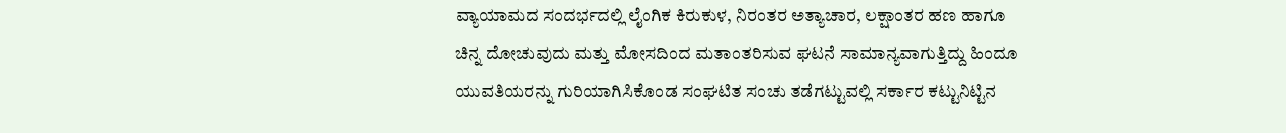ವ್ಯಾಯಾಮದ ಸಂದರ್ಭದಲ್ಲಿ ಲೈಂಗಿಕ ಕಿರುಕುಳ, ನಿರಂತರ ಅತ್ಯಾಚಾರ, ಲಕ್ಷಾಂತರ ಹಣ ಹಾಗೂ ಚಿನ್ನ ದೋಚುವುದು ಮತ್ತು ಮೋಸದಿಂದ ಮತಾಂತರಿಸುವ ಘಟನೆ ಸಾಮಾನ್ಯವಾಗುತ್ತಿದ್ದು ಹಿಂದೂ ಯುವತಿಯರನ್ನು ಗುರಿಯಾಗಿಸಿಕೊಂಡ ಸಂಘಟಿತ ಸಂಚು ತಡೆಗಟ್ಟುವಲ್ಲಿ ಸರ್ಕಾರ ಕಟ್ಟುನಿಟ್ಟಿನ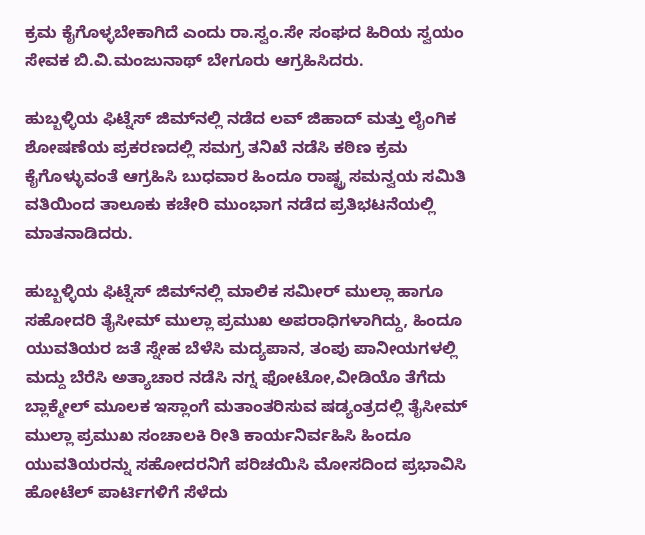ಕ್ರಮ ಕೈಗೊಳ್ಳಬೇಕಾಗಿದೆ ಎಂದು ರಾ.ಸ್ವಂ.ಸೇ ಸಂಘದ ಹಿರಿಯ ಸ್ವಯಂ ಸೇವಕ ಬಿ.ವಿ.ಮಂಜುನಾಥ್ ಬೇಗೂರು ಆಗ್ರಹಿಸಿದರು.

ಹುಬ್ಬಳ್ಳಿಯ ಫಿಟ್ನೆಸ್ ಜಿಮ್‌ನಲ್ಲಿ ನಡೆದ ಲವ್ ಜಿಹಾದ್ ಮತ್ತು ಲೈಂಗಿಕ ಶೋಷಣೆಯ ಪ್ರಕರಣದಲ್ಲಿ ಸಮಗ್ರ ತನಿಖೆ ನಡೆಸಿ ಕಠಿಣ ಕ್ರಮ ಕೈಗೊಳ್ಳುವಂತೆ ಆಗ್ರಹಿಸಿ ಬುಧವಾರ ಹಿಂದೂ ರಾಷ್ಟ್ರ ಸಮನ್ವಯ ಸಮಿತಿ ವತಿಯಿಂದ ತಾಲೂಕು ಕಚೇರಿ ಮುಂಭಾಗ ನಡೆದ ಪ್ರತಿಭಟನೆಯಲ್ಲಿ ಮಾತನಾಡಿದರು.

ಹುಬ್ಬಳ್ಳಿಯ ಫಿಟ್ನೆಸ್‌ ಜಿಮ್‌ನಲ್ಲಿ ಮಾಲಿಕ ಸಮೀರ್ ಮುಲ್ಲಾ ಹಾಗೂ ಸಹೋದರಿ ತೈಸೀಮ್ ಮುಲ್ಲಾ ಪ್ರಮುಖ ಅಪರಾಧಿಗಳಾಗಿದ್ದು, ಹಿಂದೂ ಯುವತಿಯರ ಜತೆ ಸ್ನೇಹ ಬೆಳೆಸಿ ಮದ್ಯಪಾನ, ತಂಪು ಪಾನೀಯಗಳಲ್ಲಿ ಮದ್ದು ಬೆರೆಸಿ ಅತ್ಯಾಚಾರ ನಡೆಸಿ ನಗ್ನ ಫೋಟೋ,ವೀಡಿಯೊ ತೆಗೆದು ಬ್ಲಾಕ್ಮೇಲ್ ಮೂಲಕ ಇಸ್ಲಾಂಗೆ ಮತಾಂತರಿಸುವ ಷಡ್ಯಂತ್ರದಲ್ಲಿ ತೈಸೀಮ್ ಮುಲ್ಲಾ ಪ್ರಮುಖ ಸಂಚಾಲಕಿ ರೀತಿ ಕಾರ್ಯನಿರ್ವಹಿಸಿ ಹಿಂದೂ ಯುವತಿಯರನ್ನು ಸಹೋದರನಿಗೆ ಪರಿಚಯಿಸಿ ಮೋಸದಿಂದ ಪ್ರಭಾವಿಸಿ ಹೋಟೆಲ್ ಪಾರ್ಟಿಗಳಿಗೆ ಸೆಳೆದು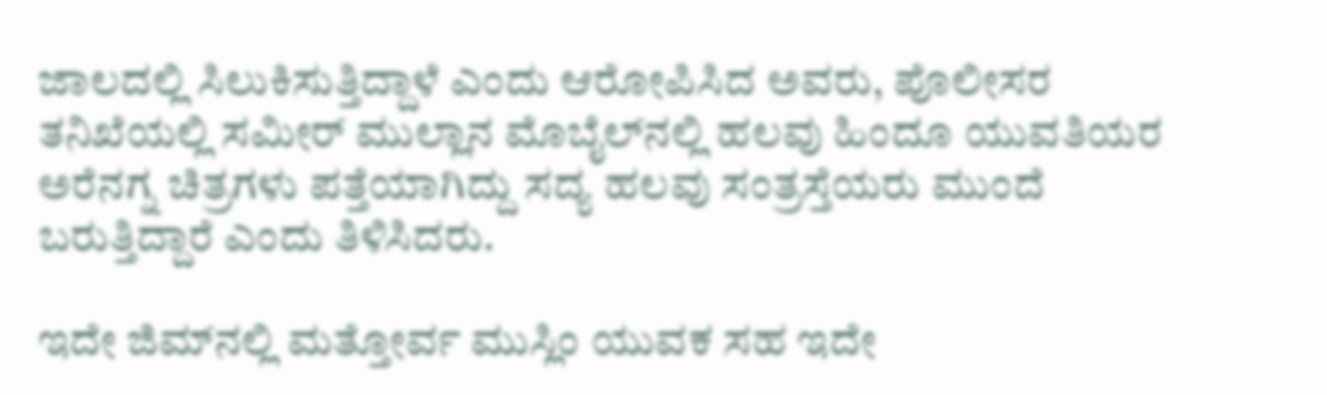ಜಾಲದಲ್ಲಿ ಸಿಲುಕಿಸುತ್ತಿದ್ದಾಳೆ ಎಂದು ಆರೋಪಿಸಿದ ಅವರು, ಪೊಲೀಸರ ತನಿಖೆಯಲ್ಲಿ ಸಮೀರ್ ಮುಲ್ಲಾನ ಮೊಬೈಲ್‌ನಲ್ಲಿ ಹಲವು ಹಿಂದೂ ಯುವತಿಯರ ಅರೆನಗ್ನ ಚಿತ್ರಗಳು ಪತ್ತೆಯಾಗಿದ್ದು ಸದ್ಯ ಹಲವು ಸಂತ್ರಸ್ತೆಯರು ಮುಂದೆ ಬರುತ್ತಿದ್ದಾರೆ ಎಂದು ತಿಳಿಸಿದರು.

ಇದೇ ಜಿಮ್‌ನಲ್ಲಿ ಮತ್ತೋರ್ವ ಮುಸ್ಲಿಂ ಯುವಕ ಸಹ ಇದೇ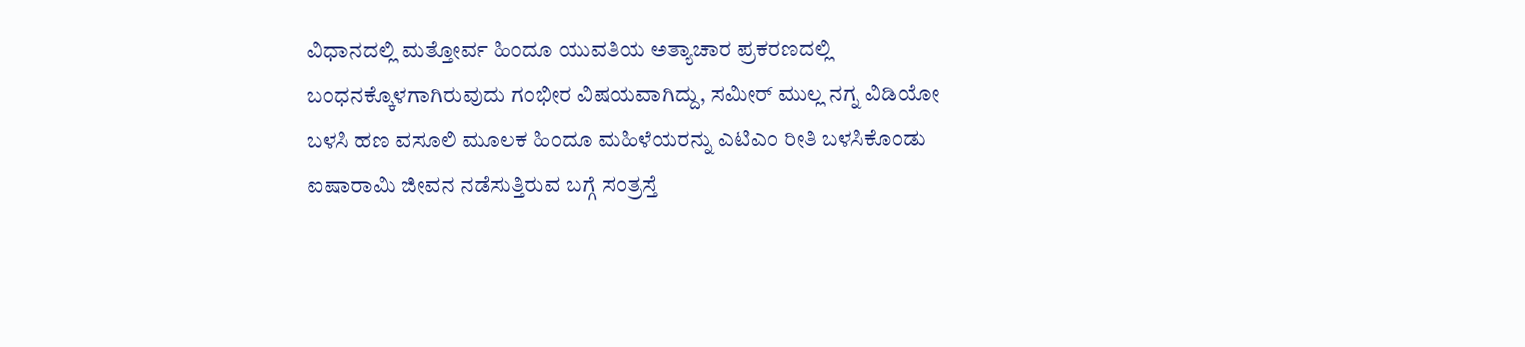ವಿಧಾನದಲ್ಲಿ ಮತ್ತೋರ್ವ ಹಿಂದೂ ಯುವತಿಯ ಅತ್ಯಾಚಾರ ಪ್ರಕರಣದಲ್ಲಿ ಬಂಧನಕ್ಕೊಳಗಾಗಿರುವುದು ಗಂಭೀರ ವಿಷಯವಾಗಿದ್ದು, ಸಮೀರ್ ಮುಲ್ಲ ನಗ್ನ ವಿಡಿಯೋ ಬಳಸಿ ಹಣ ವಸೂಲಿ ಮೂಲಕ ಹಿಂದೂ ಮಹಿಳೆಯರನ್ನು ಎಟಿಎಂ ರೀತಿ ಬಳಸಿಕೊಂಡು ಐಷಾರಾಮಿ ಜೀವನ ನಡೆಸುತ್ತಿರುವ ಬಗ್ಗೆ ಸಂತ್ರಸ್ತೆ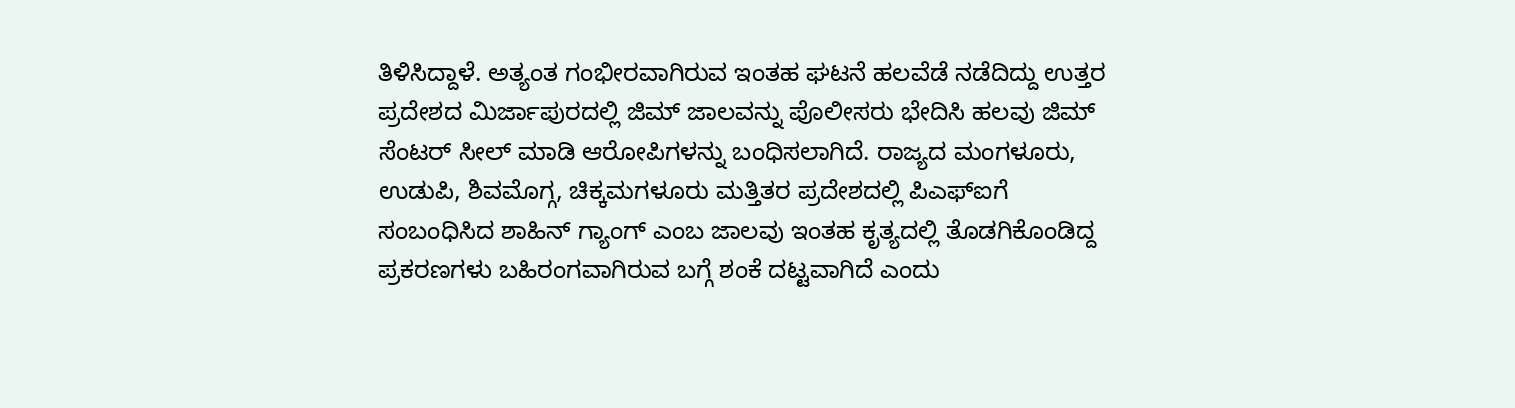ತಿಳಿಸಿದ್ದಾಳೆ. ಅತ್ಯಂತ ಗಂಭೀರವಾಗಿರುವ ಇಂತಹ ಘಟನೆ ಹಲವೆಡೆ ನಡೆದಿದ್ದು ಉತ್ತರ ಪ್ರದೇಶದ ಮಿರ್ಜಾಪುರದಲ್ಲಿ ಜಿಮ್ ಜಾಲವನ್ನು ಪೊಲೀಸರು ಭೇದಿಸಿ ಹಲವು ಜಿಮ್ ಸೆಂಟರ್ ಸೀಲ್ ಮಾಡಿ ಆರೋಪಿಗಳನ್ನು ಬಂಧಿಸಲಾಗಿದೆ. ರಾಜ್ಯದ ಮಂಗಳೂರು, ಉಡುಪಿ, ಶಿವಮೊಗ್ಗ, ಚಿಕ್ಕಮಗಳೂರು ಮತ್ತಿತರ ಪ್ರದೇಶದಲ್ಲಿ ಪಿಎಫ್ಐಗೆ ಸಂಬಂಧಿಸಿದ ಶಾಹಿನ್ ಗ್ಯಾಂಗ್ ಎಂಬ ಜಾಲವು ಇಂತಹ ಕೃತ್ಯದಲ್ಲಿ ತೊಡಗಿಕೊಂಡಿದ್ದ ಪ್ರಕರಣಗಳು ಬಹಿರಂಗವಾಗಿರುವ ಬಗ್ಗೆ ಶಂಕೆ ದಟ್ಟವಾಗಿದೆ ಎಂದು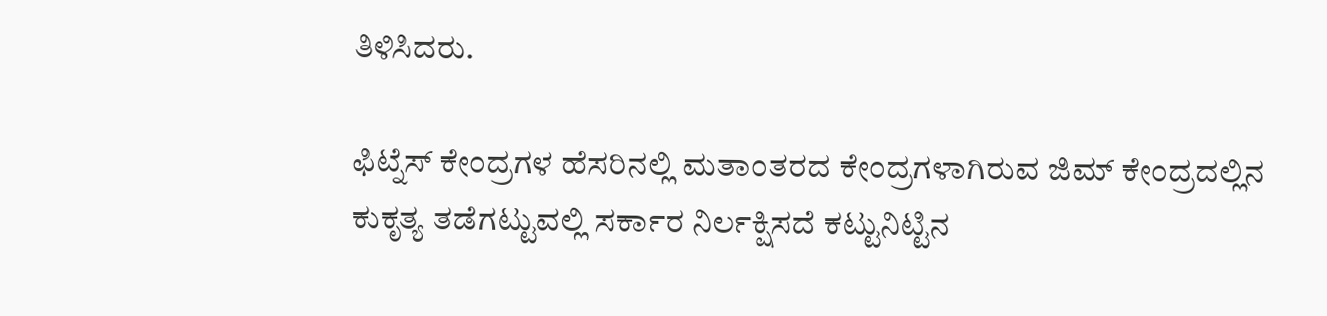ತಿಳಿಸಿದರು.

ಫಿಟ್ನೆಸ್ ಕೇಂದ್ರಗಳ ಹೆಸರಿನಲ್ಲಿ ಮತಾಂತರದ ಕೇಂದ್ರಗಳಾಗಿರುವ ಜಿಮ್ ಕೇಂದ್ರದಲ್ಲಿನ ಕುಕೃತ್ಯ ತಡೆಗಟ್ಟುವಲ್ಲಿ ಸರ್ಕಾರ ನಿರ್ಲಕ್ಷಿಸದೆ ಕಟ್ಟುನಿಟ್ಟಿನ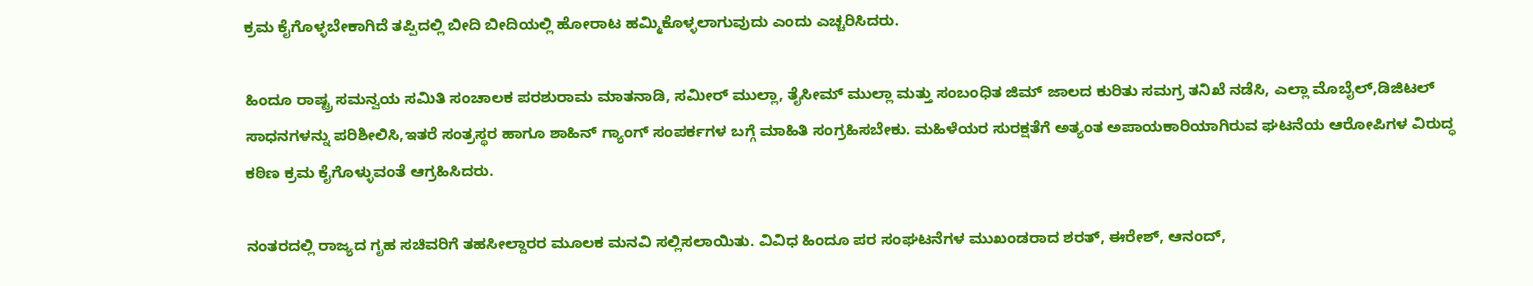ಕ್ರಮ ಕೈಗೊಳ್ಳಬೇಕಾಗಿದೆ ತಪ್ಪಿದಲ್ಲಿ ಬೀದಿ ಬೀದಿಯಲ್ಲಿ ಹೋರಾಟ ಹಮ್ಮಿಕೊಳ್ಳಲಾಗುವುದು ಎಂದು ಎಚ್ಚರಿಸಿದರು.

ಹಿಂದೂ ರಾಷ್ಟ್ರ ಸಮನ್ವಯ ಸಮಿತಿ ಸಂಚಾಲಕ ಪರಶುರಾಮ ಮಾತನಾಡಿ, ಸಮೀರ್ ಮುಲ್ಲಾ, ತೈಸೀಮ್ ಮುಲ್ಲಾ ಮತ್ತು ಸಂಬಂಧಿತ ಜಿಮ್ ಜಾಲದ ಕುರಿತು ಸಮಗ್ರ ತನಿಖೆ ನಡೆಸಿ, ಎಲ್ಲಾ ಮೊಬೈಲ್,ಡಿಜಿಟಲ್ ಸಾಧನಗಳನ್ನು ಪರಿಶೀಲಿಸಿ,ಇತರೆ ಸಂತ್ರಸ್ಥರ ಹಾಗೂ ಶಾಹಿನ್ ಗ್ಯಾಂಗ್ ಸಂಪರ್ಕಗಳ ಬಗ್ಗೆ ಮಾಹಿತಿ ಸಂಗ್ರಹಿಸಬೇಕು. ಮಹಿಳೆಯರ ಸುರಕ್ಷತೆಗೆ ಅತ್ಯಂತ ಅಪಾಯಕಾರಿಯಾಗಿರುವ ಘಟನೆಯ ಆರೋಪಿಗಳ ವಿರುದ್ಧ ಕಠಿಣ ಕ್ರಮ ಕೈಗೊಳ್ಳುವಂತೆ ಆಗ್ರಹಿಸಿದರು.

ನಂತರದಲ್ಲಿ ರಾಜ್ಯದ ಗೃಹ ಸಚಿವರಿಗೆ ತಹಸೀಲ್ದಾರರ ಮೂಲಕ ಮನವಿ ಸಲ್ಲಿಸಲಾಯಿತು. ವಿವಿಧ ಹಿಂದೂ ಪರ ಸಂಘಟನೆಗಳ ಮುಖಂಡರಾದ ಶರತ್, ಈರೇಶ್, ಆನಂದ್,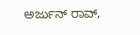ಅರ್ಜುನ್ ರಾವ್,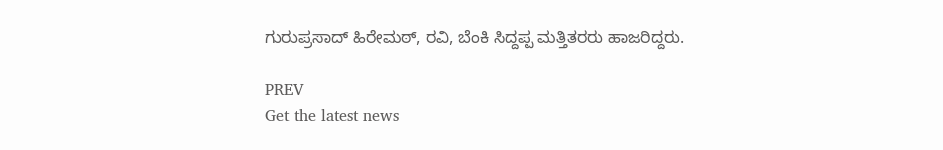ಗುರುಪ್ರಸಾದ್ ಹಿರೇಮಠ್, ರವಿ, ಬೆಂಕಿ ಸಿದ್ದಪ್ಪ ಮತ್ತಿತರರು ಹಾಜರಿದ್ದರು.

PREV
Get the latest news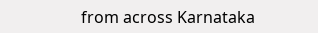from across Karnataka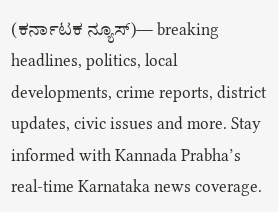(ಕರ್ನಾಟಕ ನ್ಯೂಸ್)— breaking headlines, politics, local developments, crime reports, district updates, civic issues and more. Stay informed with Kannada Prabha’s real‑time Karnataka news coverage.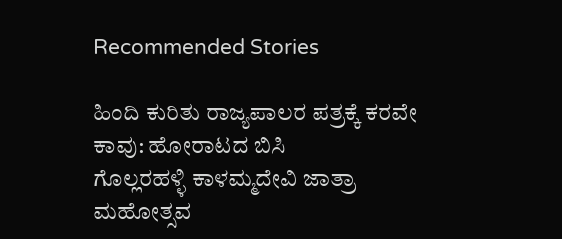Recommended Stories

ಹಿಂದಿ ಕುರಿತು ರಾಜ್ಯಪಾಲರ ಪತ್ರಕ್ಕೆ ಕರವೇ ಕಾವು: ಹೋರಾಟದ ಬಿಸಿ
ಗೊಲ್ಲರಹಳ್ಳಿ ಕಾಳಮ್ಮದೇವಿ ಜಾತ್ರಾ ಮಹೋತ್ಸವ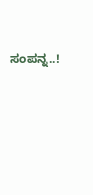ಸಂಪನ್ನ..!